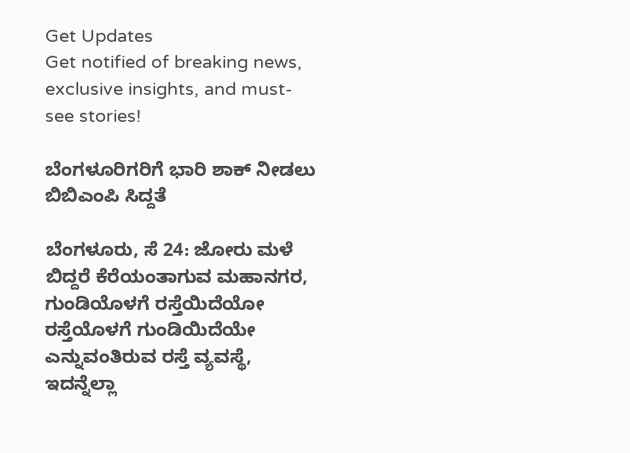Get Updates
Get notified of breaking news, exclusive insights, and must-see stories!

ಬೆಂಗಳೂರಿಗರಿಗೆ ಭಾರಿ ಶಾಕ್ ನೀಡಲು ಬಿಬಿಎಂಪಿ ಸಿದ್ದತೆ

ಬೆಂಗಳೂರು, ಸೆ 24: ಜೋರು ಮಳೆ ಬಿದ್ದರೆ ಕೆರೆಯಂತಾಗುವ ಮಹಾನಗರ, ಗುಂಡಿಯೊಳಗೆ ರಸ್ತೆಯಿದೆಯೋ ರಸ್ತೆಯೊಳಗೆ ಗುಂಡಿಯಿದೆಯೇ ಎನ್ನುವಂತಿರುವ ರಸ್ತೆ ವ್ಯವಸ್ಥೆ, ಇದನ್ನೆಲ್ಲಾ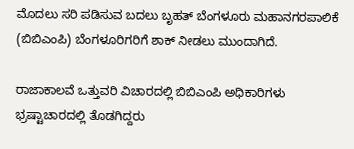ಮೊದಲು ಸರಿ ಪಡಿಸುವ ಬದಲು ಬೃಹತ್ ಬೆಂಗಳೂರು ಮಹಾನಗರಪಾಲಿಕೆ (ಬಿಬಿಎಂಪಿ) ಬೆಂಗಳೂರಿಗರಿಗೆ ಶಾಕ್ ನೀಡಲು ಮುಂದಾಗಿದೆ.

ರಾಜಾಕಾಲವೆ ಒತ್ತುವರಿ ವಿಚಾರದಲ್ಲಿ ಬಿಬಿಎಂಪಿ ಅಧಿಕಾರಿಗಳು ಭ್ರಷ್ಟಾಚಾರದಲ್ಲಿ ತೊಡಗಿದ್ದರು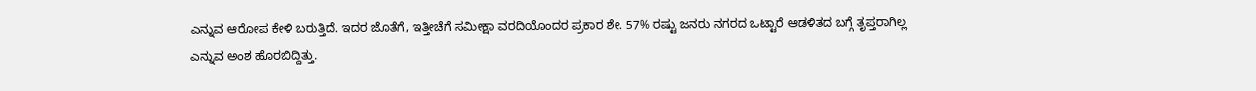ಎನ್ನುವ ಆರೋಪ ಕೇಳಿ ಬರುತ್ತಿದೆ. ಇದರ ಜೊತೆಗೆ, ಇತ್ತೀಚೆಗೆ ಸಮೀಕ್ಷಾ ವರದಿಯೊಂದರ ಪ್ರಕಾರ ಶೇ. 57% ರಷ್ಟು ಜನರು ನಗರದ ಒಟ್ಟಾರೆ ಆಡಳಿತದ ಬಗ್ಗೆ ತೃಪ್ತರಾಗಿಲ್ಲ ಎನ್ನುವ ಅಂಶ ಹೊರಬಿದ್ದಿತ್ತು.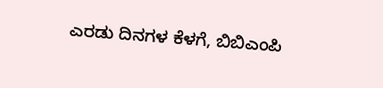ಎರಡು ದಿನಗಳ ಕೆಳಗೆ, ಬಿಬಿಎಂಪಿ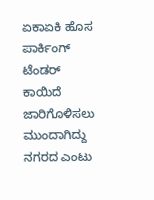ಏಕಾಏಕಿ ಹೊಸ ಪಾರ್ಕಿಂಗ್ ಟೆಂಡರ್ ಕಾಯಿದೆ ಜಾರಿಗೊಳಿಸಲು ಮುಂದಾಗಿದ್ದು ನಗರದ ಎಂಟು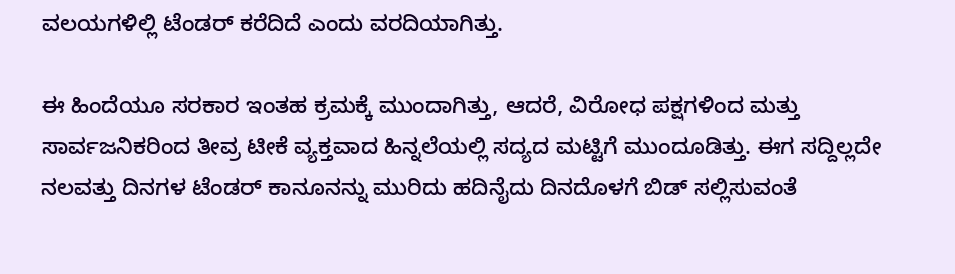ವಲಯಗಳಿಲ್ಲಿ ಟೆಂಡರ್ ಕರೆದಿದೆ ಎಂದು ವರದಿಯಾಗಿತ್ತು.

ಈ ಹಿಂದೆಯೂ ಸರಕಾರ ಇಂತಹ ಕ್ರಮಕ್ಕೆ ಮುಂದಾಗಿತ್ತು, ಆದರೆ, ವಿರೋಧ ಪಕ್ಷಗಳಿಂದ ಮತ್ತು ಸಾರ್ವಜನಿಕರಿಂದ ತೀವ್ರ ಟೀಕೆ ವ್ಯಕ್ತವಾದ ಹಿನ್ನಲೆಯಲ್ಲಿ ಸದ್ಯದ ಮಟ್ಟಿಗೆ ಮುಂದೂಡಿತ್ತು. ಈಗ ಸದ್ದಿಲ್ಲದೇ ನಲವತ್ತು ದಿನಗಳ ಟೆಂಡರ್ ಕಾನೂನನ್ನು ಮುರಿದು ಹದಿನೈದು ದಿನದೊಳಗೆ ಬಿಡ್ ಸಲ್ಲಿಸುವಂತೆ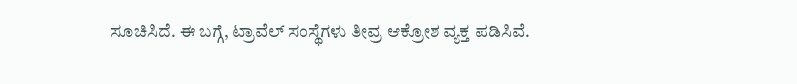ಸೂಚಿಸಿದೆ. ಈ ಬಗ್ಗೆ, ಟ್ರಾವೆಲ್ ಸಂಸ್ಥೆಗಳು ತೀವ್ರ ಆಕ್ರೋಶ ವ್ಯಕ್ತ ಪಡಿಸಿವೆ.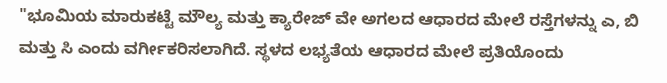"ಭೂಮಿಯ ಮಾರುಕಟ್ಟೆ ಮೌಲ್ಯ ಮತ್ತು ಕ್ಯಾರೇಜ್‌ ವೇ ಅಗಲದ ಆಧಾರದ ಮೇಲೆ ರಸ್ತೆಗಳನ್ನು ಎ, ಬಿ ಮತ್ತು ಸಿ ಎಂದು ವರ್ಗೀಕರಿಸಲಾಗಿದೆ. ಸ್ಥಳದ ಲಭ್ಯತೆಯ ಆಧಾರದ ಮೇಲೆ ಪ್ರತಿಯೊಂದು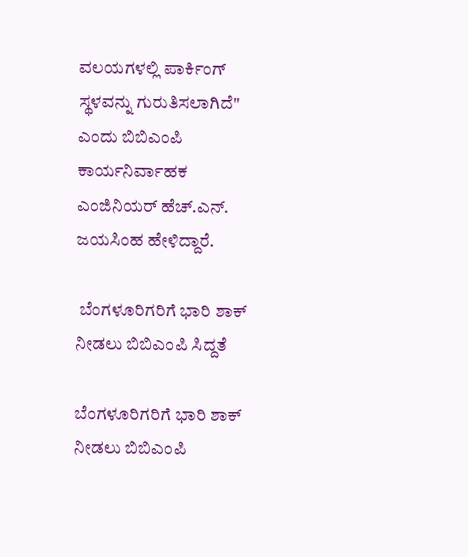ವಲಯಗಳಲ್ಲಿ ಪಾರ್ಕಿಂಗ್ ಸ್ಥಳವನ್ನು ಗುರುತಿಸಲಾಗಿದೆ" ಎಂದು ಬಿಬಿಎಂಪಿ ಕಾರ್ಯನಿರ್ವಾಹಕ ಎಂಜಿನಿಯರ್ ಹೆಚ್.ಎನ್. ಜಯಸಿಂಹ ಹೇಳಿದ್ದಾರೆ.

 ಬೆಂಗಳೂರಿಗರಿಗೆ ಭಾರಿ ಶಾಕ್ ನೀಡಲು ಬಿಬಿಎಂಪಿ ಸಿದ್ದತೆ

ಬೆಂಗಳೂರಿಗರಿಗೆ ಭಾರಿ ಶಾಕ್ ನೀಡಲು ಬಿಬಿಎಂಪಿ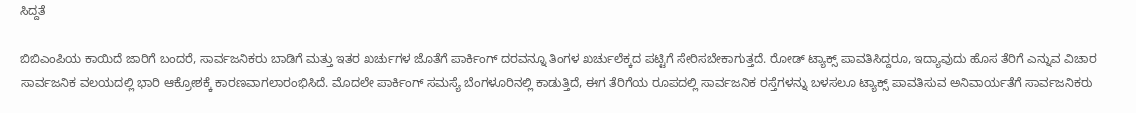ಸಿದ್ದತೆ

ಬಿಬಿಎಂಪಿಯ ಕಾಯಿದೆ ಜಾರಿಗೆ ಬಂದರೆ, ಸಾರ್ವಜನಿಕರು ಬಾಡಿಗೆ ಮತ್ತು ಇತರ ಖರ್ಚುಗಳ ಜೊತೆಗೆ ಪಾರ್ಕಿಂಗ್ ದರವನ್ನೂ ತಿಂಗಳ ಖರ್ಚುಲೆಕ್ಕದ ಪಟ್ಟಿಗೆ ಸೇರಿಸಬೇಕಾಗುತ್ತದೆ. ರೋಡ್ ಟ್ಯಾಕ್ಸ್ ಪಾವತಿಸಿದ್ದರೂ, ಇದ್ಯಾವುದು ಹೊಸ ತೆರಿಗೆ ಎನ್ನುವ ವಿಚಾರ ಸಾರ್ವಜನಿಕ ವಲಯದಲ್ಲಿ ಭಾರಿ ಆಕ್ರೋಶಕ್ಕೆ ಕಾರಣವಾಗಲಾರಂಭಿಸಿದೆ. ಮೊದಲೇ ಪಾರ್ಕಿಂಗ್ ಸಮಸ್ಯೆ ಬೆಂಗಳೂರಿನಲ್ಲಿ ಕಾಡುತ್ತಿದೆ, ಈಗ ತೆರಿಗೆಯ ರೂಪದಲ್ಲಿ ಸಾರ್ವಜನಿಕ ರಸ್ತೆಗಳನ್ನು ಬಳಸಲೂ ಟ್ಯಾಕ್ಸ್ ಪಾವತಿಸುವ ಅನಿವಾರ್ಯತೆಗೆ ಸಾರ್ವಜನಿಕರು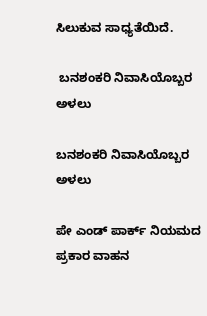ಸಿಲುಕುವ ಸಾಧ್ಯತೆಯಿದೆ.

 ಬನಶಂಕರಿ ನಿವಾಸಿಯೊಬ್ಬರ ಅಳಲು

ಬನಶಂಕರಿ ನಿವಾಸಿಯೊಬ್ಬರ ಅಳಲು

ಪೇ ಎಂಡ್ ಪಾರ್ಕ್ ನಿಯಮದ ಪ್ರಕಾರ ವಾಹನ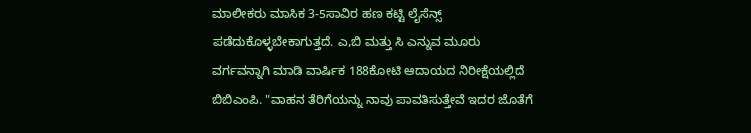ಮಾಲೀಕರು ಮಾಸಿಕ 3-5ಸಾವಿರ ಹಣ ಕಟ್ಟಿ ಲೈಸೆನ್ಸ್ ಪಡೆದುಕೊಳ್ಳಬೇಕಾಗುತ್ತದೆ. ಎ,ಬಿ ಮತ್ತು ಸಿ ಎನ್ನುವ ಮೂರು ವರ್ಗವನ್ನಾಗಿ ಮಾಡಿ ವಾರ್ಷಿಕ 188ಕೋಟಿ ಆದಾಯದ ನಿರೀಕ್ಷೆಯಲ್ಲಿದೆ ಬಿಬಿಎಂಪಿ. "ವಾಹನ ತೆರಿಗೆಯನ್ನು ನಾವು ಪಾವತಿಸುತ್ತೇವೆ ಇದರ ಜೊತೆಗೆ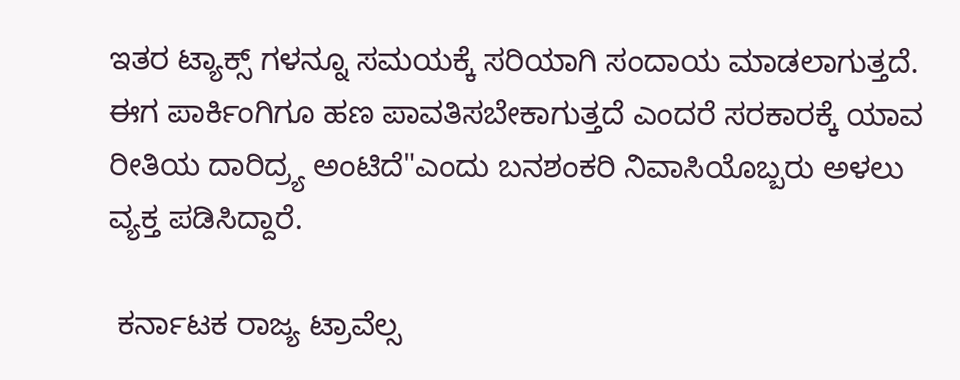ಇತರ ಟ್ಯಾಕ್ಸ್ ಗಳನ್ನೂ ಸಮಯಕ್ಕೆ ಸರಿಯಾಗಿ ಸಂದಾಯ ಮಾಡಲಾಗುತ್ತದೆ. ಈಗ ಪಾರ್ಕಿಂಗಿಗೂ ಹಣ ಪಾವತಿಸಬೇಕಾಗುತ್ತದೆ ಎಂದರೆ ಸರಕಾರಕ್ಕೆ ಯಾವ ರೀತಿಯ ದಾರಿದ್ರ್ಯ ಅಂಟಿದೆ"ಎಂದು ಬನಶಂಕರಿ ನಿವಾಸಿಯೊಬ್ಬರು ಅಳಲು ವ್ಯಕ್ತ ಪಡಿಸಿದ್ದಾರೆ.

 ಕರ್ನಾಟಕ ರಾಜ್ಯ ಟ್ರಾವೆಲ್ಸ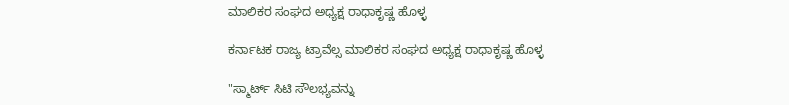ಮಾಲಿಕರ ಸಂಘದ ಅಧ್ಯಕ್ಷ ರಾಧಾಕೃಷ್ಣ ಹೊಳ್ಳ

ಕರ್ನಾಟಕ ರಾಜ್ಯ ಟ್ರಾವೆಲ್ಸ ಮಾಲಿಕರ ಸಂಘದ ಅಧ್ಯಕ್ಷ ರಾಧಾಕೃಷ್ಣ ಹೊಳ್ಳ

"ಸ್ಮಾರ್ಟ್ ಸಿಟಿ ಸೌಲಭ್ಯವನ್ನು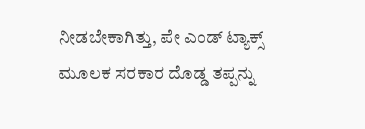ನೀಡಬೇಕಾಗಿತ್ತು, ಪೇ ಎಂಡ್ ಟ್ಯಾಕ್ಸ್ ಮೂಲಕ ಸರಕಾರ ದೊಡ್ಡ ತಪ್ಪನ್ನು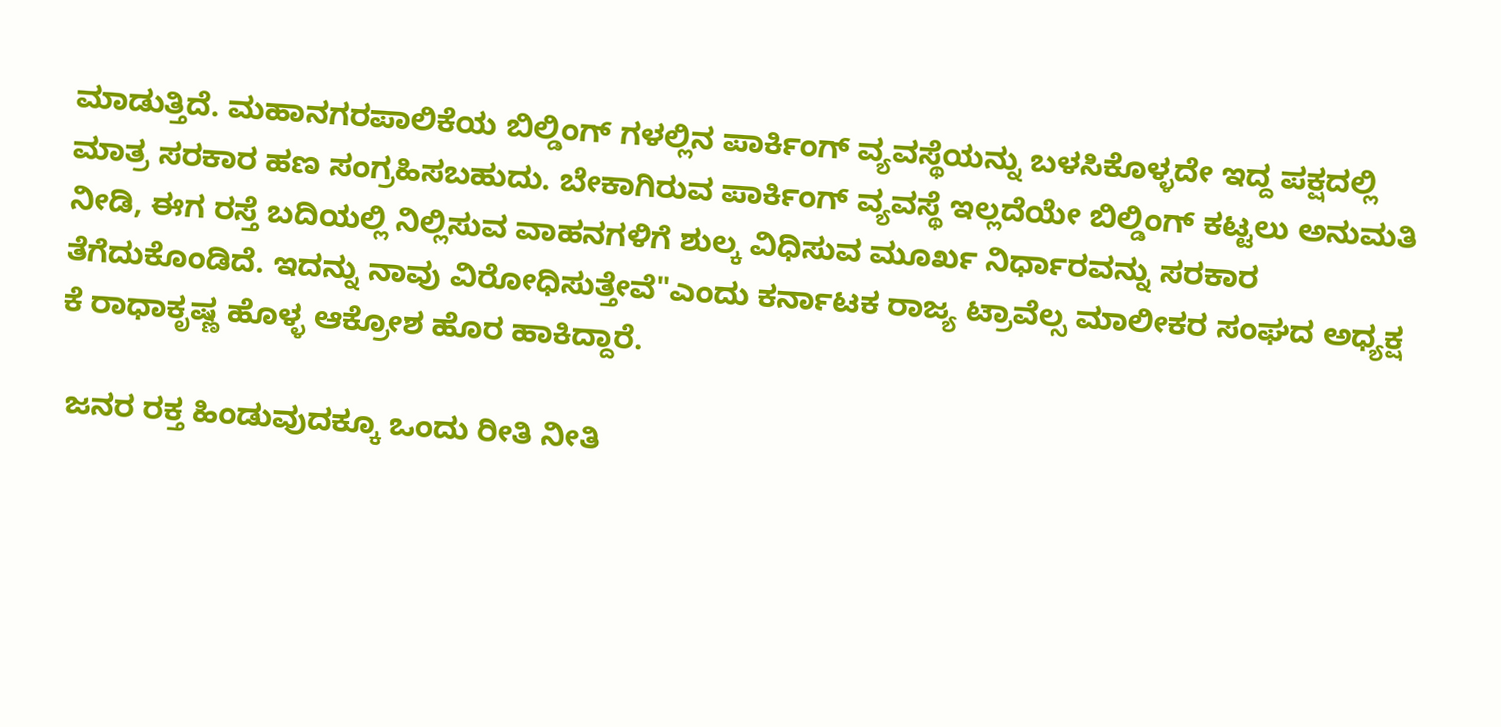ಮಾಡುತ್ತಿದೆ. ಮಹಾನಗರಪಾಲಿಕೆಯ ಬಿಲ್ಡಿಂಗ್ ಗಳಲ್ಲಿನ ಪಾರ್ಕಿಂಗ್ ವ್ಯವಸ್ಥೆಯನ್ನು ಬಳಸಿಕೊಳ್ಳದೇ ಇದ್ದ ಪಕ್ಷದಲ್ಲಿ ಮಾತ್ರ ಸರಕಾರ ಹಣ ಸಂಗ್ರಹಿಸಬಹುದು. ಬೇಕಾಗಿರುವ ಪಾರ್ಕಿಂಗ್ ವ್ಯವಸ್ಥೆ ಇಲ್ಲದೆಯೇ ಬಿಲ್ಡಿಂಗ್ ಕಟ್ಟಲು ಅನುಮತಿ ನೀಡಿ, ಈಗ ರಸ್ತೆ ಬದಿಯಲ್ಲಿ ನಿಲ್ಲಿಸುವ ವಾಹನಗಳಿಗೆ ಶುಲ್ಕ ವಿಧಿಸುವ ಮೂರ್ಖ ನಿರ್ಧಾರವನ್ನು ಸರಕಾರ ತೆಗೆದುಕೊಂಡಿದೆ. ಇದನ್ನು ನಾವು ವಿರೋಧಿಸುತ್ತೇವೆ"ಎಂದು ಕರ್ನಾಟಕ ರಾಜ್ಯ ಟ್ರಾವೆಲ್ಸ ಮಾಲೀಕರ ಸಂಘದ ಅಧ್ಯಕ್ಷ ಕೆ ರಾಧಾಕೃಷ್ಣ ಹೊಳ್ಳ ಆಕ್ರೋಶ ಹೊರ ಹಾಕಿದ್ದಾರೆ.

 ಜನರ ರಕ್ತ ಹಿಂಡುವುದಕ್ಕೂ ಒಂದು ರೀತಿ ನೀತಿ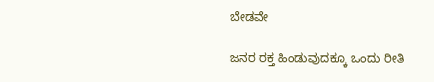ಬೇಡವೇ

ಜನರ ರಕ್ತ ಹಿಂಡುವುದಕ್ಕೂ ಒಂದು ರೀತಿ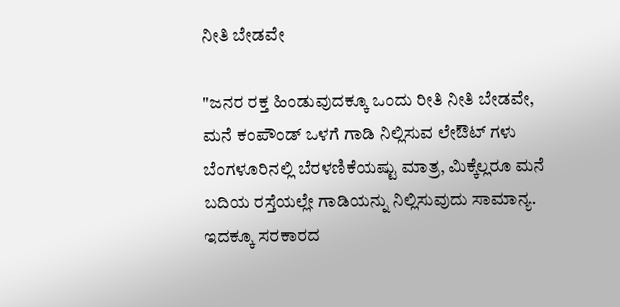ನೀತಿ ಬೇಡವೇ

"ಜನರ ರಕ್ತ ಹಿಂಡುವುದಕ್ಕೂ ಒಂದು ರೀತಿ ನೀತಿ ಬೇಡವೇ, ಮನೆ ಕಂಪೌಂಡ್ ಒಳಗೆ ಗಾಡಿ ನಿಲ್ಲಿಸುವ ಲೇಔಟ್ ಗಳು ಬೆಂಗಳೂರಿನಲ್ಲಿ ಬೆರಳಣಿಕೆಯಷ್ಟು ಮಾತ್ರ, ಮಿಕ್ಕೆಲ್ಲರೂ ಮನೆ ಬದಿಯ ರಸ್ತೆಯಲ್ಲೇ ಗಾಡಿಯನ್ನು ನಿಲ್ಲಿಸುವುದು ಸಾಮಾನ್ಯ. ಇದಕ್ಕೂ ಸರಕಾರದ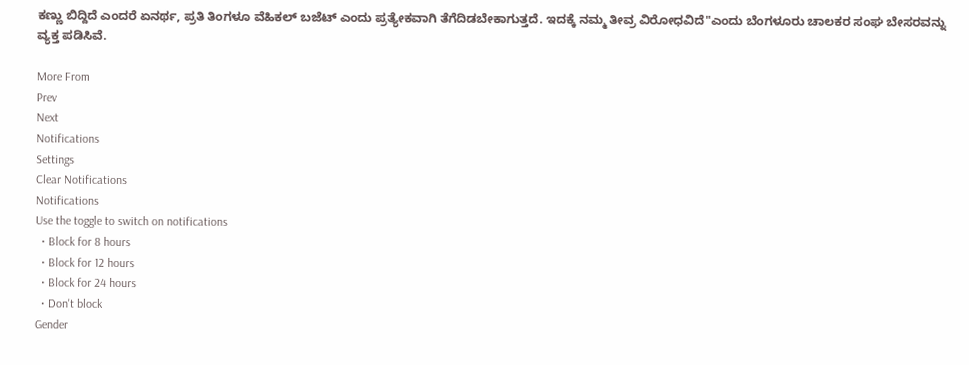ಕಣ್ಣು ಬಿದ್ದಿದೆ ಎಂದರೆ ಏನರ್ಥ, ಪ್ರತಿ ತಿಂಗಳೂ ವೆಹಿಕಲ್ ಬಜೆಟ್ ಎಂದು ಪ್ರತ್ಯೇಕವಾಗಿ ತೆಗೆದಿಡಬೇಕಾಗುತ್ತದೆ. ಇದಕ್ಕೆ ನಮ್ಮ ತೀವ್ರ ವಿರೋಧವಿದೆ"ಎಂದು ಬೆಂಗಳೂರು ಚಾಲಕರ ಸಂಘ ಬೇಸರವನ್ನು ವ್ಯಕ್ತ ಪಡಿಸಿವೆ.

More From
Prev
Next
Notifications
Settings
Clear Notifications
Notifications
Use the toggle to switch on notifications
  • Block for 8 hours
  • Block for 12 hours
  • Block for 24 hours
  • Don't block
Gender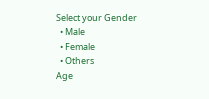Select your Gender
  • Male
  • Female
  • Others
Age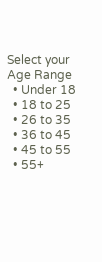Select your Age Range
  • Under 18
  • 18 to 25
  • 26 to 35
  • 36 to 45
  • 45 to 55
  • 55+